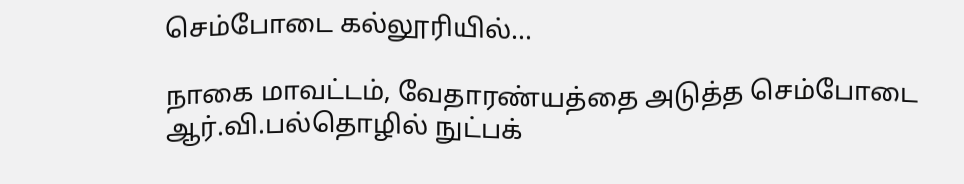செம்போடை கல்லூரியில்...

நாகை மாவட்டம், வேதாரண்யத்தை அடுத்த செம்போடை ஆர்.வி.பல்தொழில் நுட்பக்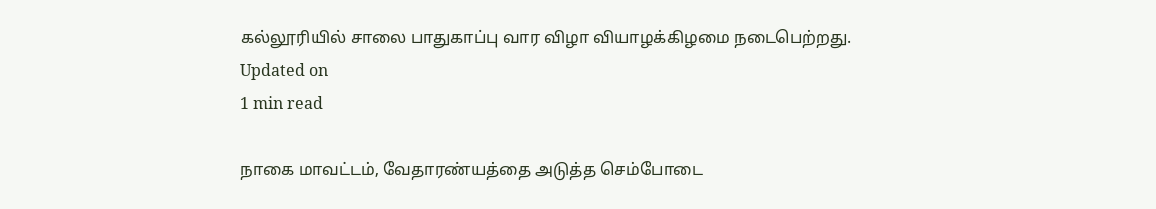கல்லூரியில் சாலை பாதுகாப்பு வார விழா வியாழக்கிழமை நடைபெற்றது.
Updated on
1 min read

நாகை மாவட்டம், வேதாரண்யத்தை அடுத்த செம்போடை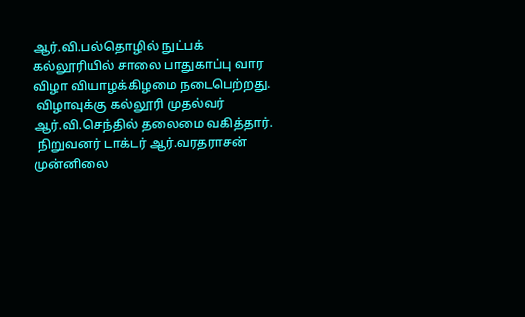ஆர்.வி.பல்தொழில் நுட்பக் கல்லூரியில் சாலை பாதுகாப்பு வார விழா வியாழக்கிழமை நடைபெற்றது.
 விழாவுக்கு கல்லூரி முதல்வர் ஆர்.வி.செந்தில் தலைமை வகித்தார்.
 நிறுவனர் டாக்டர் ஆர்.வரதராசன் முன்னிலை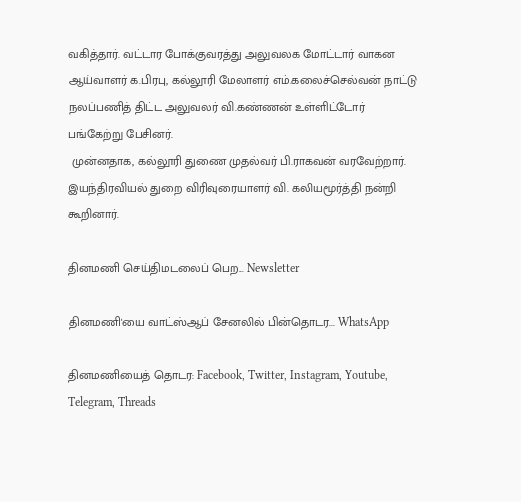வகித்தார். வட்டார போக்குவரத்து அலுவலக மோட்டார் வாகன ஆய்வாளர் க.பிரபு, கல்லூரி மேலாளர் எம்.கலைச்செல்வன் நாட்டு நலப்பணித் திட்ட அலுவலர் வி.கண்ணன் உள்ளிட்டோர் பங்கேற்று பேசினர்.
 முன்னதாக, கல்லூரி துணை முதல்வர் பி.ராகவன் வரவேற்றார். இயந்திரவியல் துறை விரிவுரையாளர் வி. கலியமூர்த்தி நன்றி கூறினார்.

தினமணி செய்திமடலைப் பெற... Newsletter

தினமணி'யை வாட்ஸ்ஆப் சேனலில் பின்தொடர... WhatsApp

தினமணியைத் தொடர: Facebook, Twitter, Instagram, Youtube, Telegram, Threads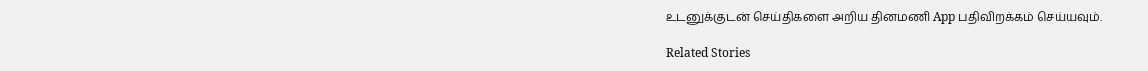உடனுக்குடன் செய்திகளை அறிய தினமணி App பதிவிறக்கம் செய்யவும்.

Related Stories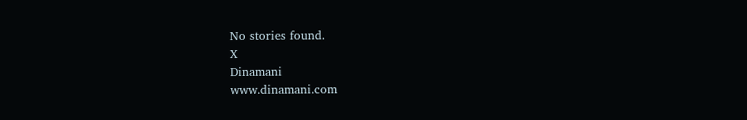No stories found.
X
Dinamani
www.dinamani.com